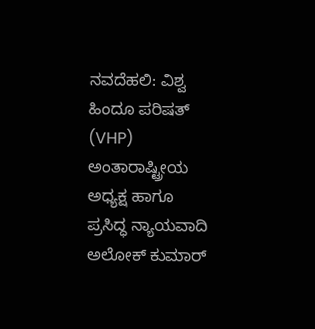ನವದೆಹಲಿ: ವಿಶ್ವ ಹಿಂದೂ ಪರಿಷತ್ (VHP) ಅಂತಾರಾಷ್ಟ್ರೀಯ ಅಧ್ಯಕ್ಷ ಹಾಗೂ ಪ್ರಸಿದ್ಧ ನ್ಯಾಯವಾದಿ ಅಲೋಕ್ ಕುಮಾರ್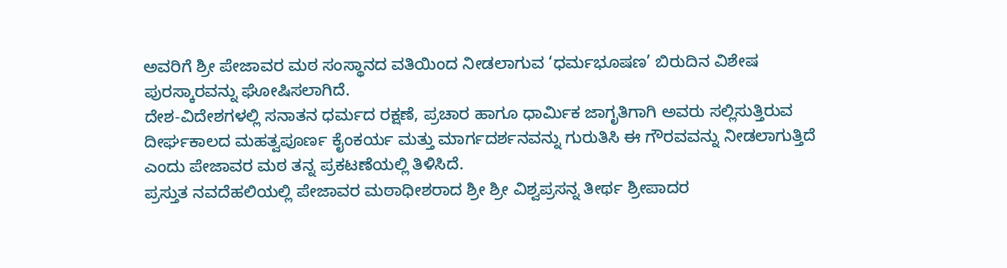ಅವರಿಗೆ ಶ್ರೀ ಪೇಜಾವರ ಮಠ ಸಂಸ್ಥಾನದ ವತಿಯಿಂದ ನೀಡಲಾಗುವ ‘ಧರ್ಮಭೂಷಣ’ ಬಿರುದಿನ ವಿಶೇಷ ಪುರಸ್ಕಾರವನ್ನು ಘೋಷಿಸಲಾಗಿದೆ.
ದೇಶ-ವಿದೇಶಗಳಲ್ಲಿ ಸನಾತನ ಧರ್ಮದ ರಕ್ಷಣೆ, ಪ್ರಚಾರ ಹಾಗೂ ಧಾರ್ಮಿಕ ಜಾಗೃತಿಗಾಗಿ ಅವರು ಸಲ್ಲಿಸುತ್ತಿರುವ ದೀರ್ಘಕಾಲದ ಮಹತ್ವಪೂರ್ಣ ಕೈಂಕರ್ಯ ಮತ್ತು ಮಾರ್ಗದರ್ಶನವನ್ನು ಗುರುತಿಸಿ ಈ ಗೌರವವನ್ನು ನೀಡಲಾಗುತ್ತಿದೆ ಎಂದು ಪೇಜಾವರ ಮಠ ತನ್ನ ಪ್ರಕಟಣೆಯಲ್ಲಿ ತಿಳಿಸಿದೆ.
ಪ್ರಸ್ತುತ ನವದೆಹಲಿಯಲ್ಲಿ ಪೇಜಾವರ ಮಠಾಧೀಶರಾದ ಶ್ರೀ ಶ್ರೀ ವಿಶ್ವಪ್ರಸನ್ನ ತೀರ್ಥ ಶ್ರೀಪಾದರ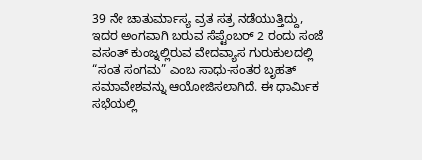39 ನೇ ಚಾತುರ್ಮಾಸ್ಯ ವ್ರತ ಸತ್ರ ನಡೆಯುತ್ತಿದ್ದು, ಇದರ ಅಂಗವಾಗಿ ಬರುವ ಸೆಪ್ಟೆಂಬರ್ 2 ರಂದು ಸಂಜೆ ವಸಂತ್ ಕುಂಜ್ನಲ್ಲಿರುವ ವೇದವ್ಯಾಸ ಗುರುಕುಲದಲ್ಲಿ “ಸಂತ ಸಂಗಮ” ಎಂಬ ಸಾಧು-ಸಂತರ ಬೃಹತ್ ಸಮಾವೇಶವನ್ನು ಆಯೋಜಿಸಲಾಗಿದೆ. ಈ ಧಾರ್ಮಿಕ ಸಭೆಯಲ್ಲಿ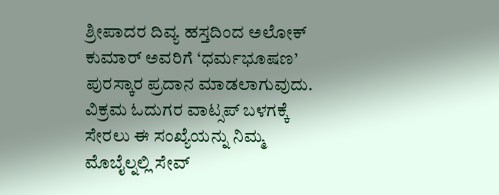ಶ್ರೀಪಾದರ ದಿವ್ಯ ಹಸ್ತದಿಂದ ಅಲೋಕ್ ಕುಮಾರ್ ಅವರಿಗೆ ‘ಧರ್ಮಭೂಷಣ’ ಪುರಸ್ಕಾರ ಪ್ರದಾನ ಮಾಡಲಾಗುವುದು.
ವಿಕ್ರಮ ಓದುಗರ ವಾಟ್ಸಪ್ ಬಳಗಕ್ಕೆ ಸೇರಲು ಈ ಸಂಖ್ಯೆಯನ್ನು ನಿಮ್ಮ ಮೊಬೈಲ್ನಲ್ಲಿ ಸೇವ್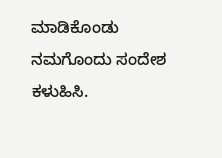ಮಾಡಿಕೊಂಡು ನಮಗೊಂದು ಸಂದೇಶ ಕಳುಹಿಸಿ.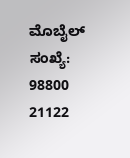ಮೊಬೈಲ್ ಸಂಖ್ಯೆ: 98800 21122